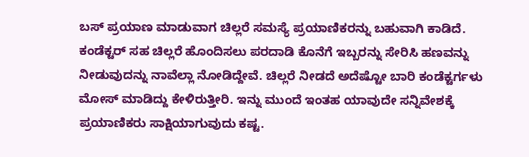ಬಸ್ ಪ್ರಯಾಣ ಮಾಡುವಾಗ ಚಿಲ್ಲರೆ ಸಮಸ್ಯೆ ಪ್ರಯಾಣಿಕರನ್ನು ಬಹುವಾಗಿ ಕಾಡಿದೆ. ಕಂಡೆಕ್ಟರ್ ಸಹ ಚಿಲ್ಲರೆ ಹೊಂದಿಸಲು ಪರದಾಡಿ ಕೊನೆಗೆ ಇಬ್ಬರನ್ನು ಸೇರಿಸಿ ಹಣವನ್ನು ನೀಡುವುದನ್ನು ನಾವೆಲ್ಲಾ ನೋಡಿದ್ದೇವೆ. ಚಿಲ್ಲರೆ ನೀಡದೆ ಅದೆಷ್ಟೋ ಬಾರಿ ಕಂಡೆಕ್ಟರ್ಗಳು ಮೋಸ್ ಮಾಡಿದ್ದು ಕೇಳಿರುತ್ತೀರಿ. ಇನ್ನು ಮುಂದೆ ಇಂತಹ ಯಾವುದೇ ಸನ್ನಿವೇಶಕ್ಕೆ ಪ್ರಯಾಣಿಕರು ಸಾಕ್ಷಿಯಾಗುವುದು ಕಷ್ಟ.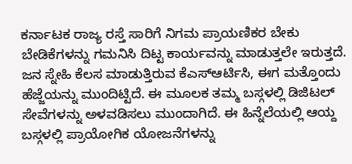ಕರ್ನಾಟಕ ರಾಜ್ಯ ರಸ್ತೆ ಸಾರಿಗೆ ನಿಗಮ ಪ್ರಾಯಣಿಕರ ಬೇಕು ಬೇಡಿಕೆಗಳನ್ನು ಗಮನಿಸಿ ದಿಟ್ಟ ಕಾರ್ಯವನ್ನು ಮಾಡುತ್ತಲೇ ಇರುತ್ತದೆ. ಜನ ಸ್ನೇಹಿ ಕೆಲಸ ಮಾಡುತ್ತಿರುವ ಕೆಎಸ್ಆರ್ಟಿಸಿ, ಈಗ ಮತ್ತೊಂದು ಹೆಜ್ಜೆಯನ್ನು ಮುಂದಿಟ್ಟಿದೆ. ಈ ಮೂಲಕ ತಮ್ಮ ಬಸ್ಗಳಲ್ಲಿ ಡಿಜಿಟಲ್ ಸೇವೆಗಳನ್ನು ಅಳವಡಿಸಲು ಮುಂದಾಗಿದೆ. ಈ ಹಿನ್ನೆಲೆಯಲ್ಲಿ ಆಯ್ದ ಬಸ್ಗಳಲ್ಲಿ ಪ್ರಾಯೋಗಿಕ ಯೋಜನೆಗಳನ್ನು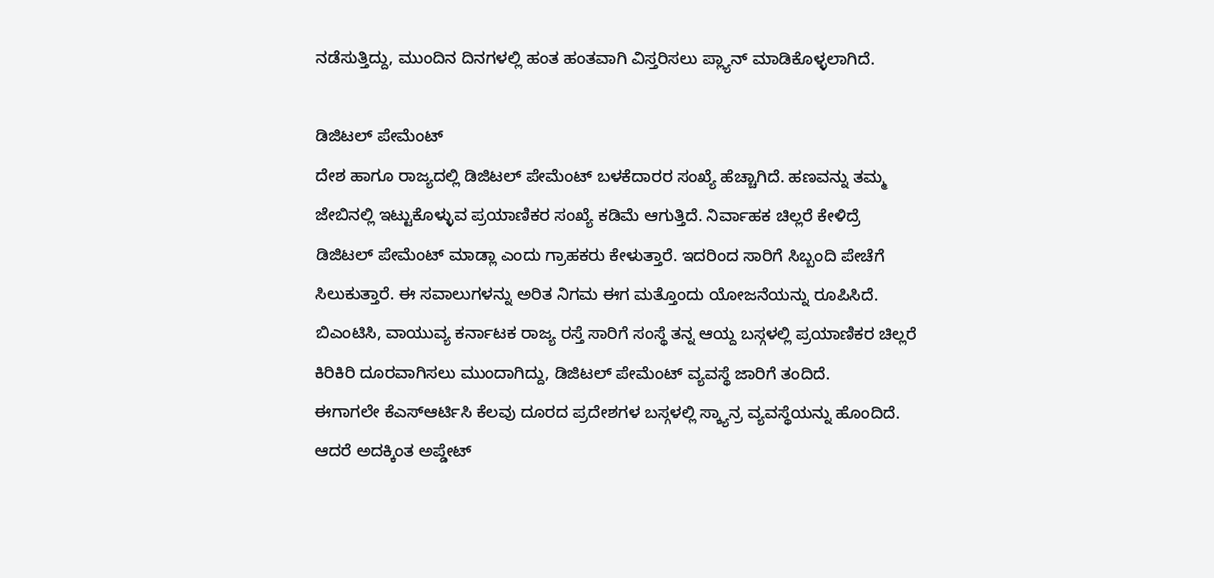ನಡೆಸುತ್ತಿದ್ದು, ಮುಂದಿನ ದಿನಗಳಲ್ಲಿ ಹಂತ ಹಂತವಾಗಿ ವಿಸ್ತರಿಸಲು ಪ್ಲ್ಯಾನ್ ಮಾಡಿಕೊಳ್ಳಲಾಗಿದೆ.

ಡಿಜಿಟಲ್ ಪೇಮೆಂಟ್
ದೇಶ ಹಾಗೂ ರಾಜ್ಯದಲ್ಲಿ ಡಿಜಿಟಲ್ ಪೇಮೆಂಟ್ ಬಳಕೆದಾರರ ಸಂಖ್ಯೆ ಹೆಚ್ಚಾಗಿದೆ. ಹಣವನ್ನು ತಮ್ಮ ಜೇಬಿನಲ್ಲಿ ಇಟ್ಟುಕೊಳ್ಳುವ ಪ್ರಯಾಣಿಕರ ಸಂಖ್ಯೆ ಕಡಿಮೆ ಆಗುತ್ತಿದೆ. ನಿರ್ವಾಹಕ ಚಿಲ್ಲರೆ ಕೇಳಿದ್ರೆ ಡಿಜಿಟಲ್ ಪೇಮೆಂಟ್ ಮಾಡ್ಲಾ ಎಂದು ಗ್ರಾಹಕರು ಕೇಳುತ್ತಾರೆ. ಇದರಿಂದ ಸಾರಿಗೆ ಸಿಬ್ಬಂದಿ ಪೇಚೆಗೆ ಸಿಲುಕುತ್ತಾರೆ. ಈ ಸವಾಲುಗಳನ್ನು ಅರಿತ ನಿಗಮ ಈಗ ಮತ್ತೊಂದು ಯೋಜನೆಯನ್ನು ರೂಪಿಸಿದೆ. ಬಿಎಂಟಿಸಿ, ವಾಯುವ್ಯ ಕರ್ನಾಟಕ ರಾಜ್ಯ ರಸ್ತೆ ಸಾರಿಗೆ ಸಂಸ್ಥೆ ತನ್ನ ಆಯ್ದ ಬಸ್ಗಳಲ್ಲಿ ಪ್ರಯಾಣಿಕರ ಚಿಲ್ಲರೆ ಕಿರಿಕಿರಿ ದೂರವಾಗಿಸಲು ಮುಂದಾಗಿದ್ದು, ಡಿಜಿಟಲ್ ಪೇಮೆಂಟ್ ವ್ಯವಸ್ಥೆ ಜಾರಿಗೆ ತಂದಿದೆ.
ಈಗಾಗಲೇ ಕೆಎಸ್ಆರ್ಟಿಸಿ ಕೆಲವು ದೂರದ ಪ್ರದೇಶಗಳ ಬಸ್ಗಳಲ್ಲಿ ಸ್ಕ್ಯಾನ್ರ ವ್ಯವಸ್ಥೆಯನ್ನು ಹೊಂದಿದೆ. ಆದರೆ ಅದಕ್ಕಿಂತ ಅಪ್ಡೇಟ್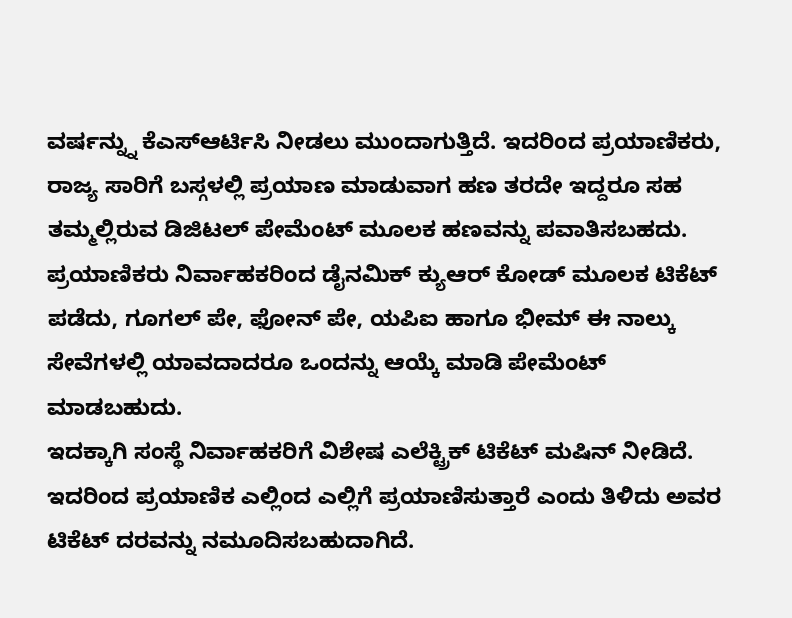ವರ್ಷನ್ನ್ನು ಕೆಎಸ್ಆರ್ಟಿಸಿ ನೀಡಲು ಮುಂದಾಗುತ್ತಿದೆ. ಇದರಿಂದ ಪ್ರಯಾಣಿಕರು, ರಾಜ್ಯ ಸಾರಿಗೆ ಬಸ್ಗಳಲ್ಲಿ ಪ್ರಯಾಣ ಮಾಡುವಾಗ ಹಣ ತರದೇ ಇದ್ದರೂ ಸಹ ತಮ್ಮಲ್ಲಿರುವ ಡಿಜಿಟಲ್ ಪೇಮೆಂಟ್ ಮೂಲಕ ಹಣವನ್ನು ಪವಾತಿಸಬಹದು. ಪ್ರಯಾಣಿಕರು ನಿರ್ವಾಹಕರಿಂದ ಡೈನಮಿಕ್ ಕ್ಯುಆರ್ ಕೋಡ್ ಮೂಲಕ ಟಿಕೆಟ್ ಪಡೆದು, ಗೂಗಲ್ ಪೇ, ಫೋನ್ ಪೇ, ಯಪಿಐ ಹಾಗೂ ಭೀಮ್ ಈ ನಾಲ್ಕು ಸೇವೆಗಳಲ್ಲಿ ಯಾವದಾದರೂ ಒಂದನ್ನು ಆಯ್ಕೆ ಮಾಡಿ ಪೇಮೆಂಟ್ ಮಾಡಬಹುದು.
ಇದಕ್ಕಾಗಿ ಸಂಸ್ಥೆ ನಿರ್ವಾಹಕರಿಗೆ ವಿಶೇಷ ಎಲೆಕ್ಟ್ರಿಕ್ ಟಿಕೆಟ್ ಮಷಿನ್ ನೀಡಿದೆ. ಇದರಿಂದ ಪ್ರಯಾಣಿಕ ಎಲ್ಲಿಂದ ಎಲ್ಲಿಗೆ ಪ್ರಯಾಣಿಸುತ್ತಾರೆ ಎಂದು ತಿಳಿದು ಅವರ ಟಿಕೆಟ್ ದರವನ್ನು ನಮೂದಿಸಬಹುದಾಗಿದೆ.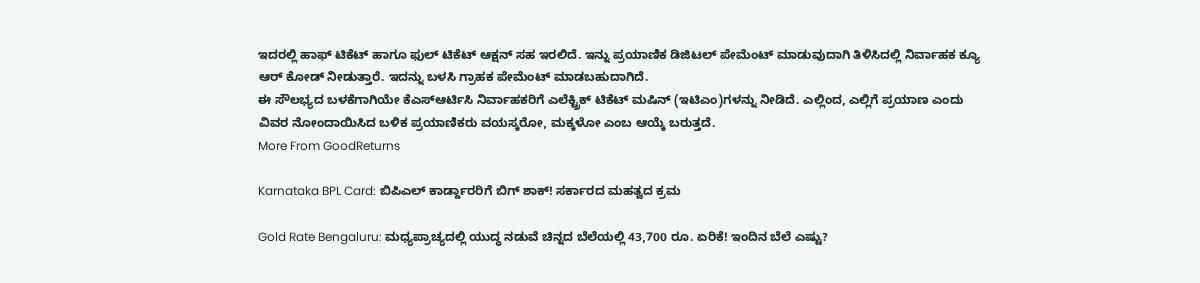ಇದರಲ್ಲಿ ಹಾಫ್ ಟಿಕೆಟ್ ಹಾಗೂ ಫುಲ್ ಟಿಕೆಟ್ ಆಕ್ಷನ್ ಸಹ ಇರಲಿದೆ. ಇನ್ನು ಪ್ರಯಾಣಿಕ ಡಿಜಿಟಲ್ ಪೇಮೆಂಟ್ ಮಾಡುವುದಾಗಿ ತಿಳಿಸಿದಲ್ಲಿ ನಿರ್ವಾಹಕ ಕ್ಯೂ ಆರ್ ಕೋಡ್ ನೀಡುತ್ತಾರೆ. ಇದನ್ನು ಬಳಸಿ ಗ್ರಾಹಕ ಪೇಮೆಂಟ್ ಮಾಡಬಹುದಾಗಿದೆ.
ಈ ಸೌಲಭ್ಯದ ಬಳಕೆಗಾಗಿಯೇ ಕೆಎಸ್ಆರ್ಟಿಸಿ ನಿರ್ವಾಹಕರಿಗೆ ಎಲೆಕ್ಟ್ರಿಕ್ ಟಿಕೆಟ್ ಮಷಿನ್ (ಇಟಿಎಂ)ಗಳನ್ನು ನೀಡಿದೆ. ಎಲ್ಲಿಂದ, ಎಲ್ಲಿಗೆ ಪ್ರಯಾಣ ಎಂದು ವಿವರ ನೋಂದಾಯಿಸಿದ ಬಳಿಕ ಪ್ರಯಾಣಿಕರು ವಯಸ್ಕರೋ, ಮಕ್ಕಳೋ ಎಂಬ ಆಯ್ಕೆ ಬರುತ್ತದೆ.
More From GoodReturns

Karnataka BPL Card: ಬಿಪಿಎಲ್ ಕಾರ್ಡ್ದಾರರಿಗೆ ಬಿಗ್ ಶಾಕ್! ಸರ್ಕಾರದ ಮಹತ್ವದ ಕ್ರಮ

Gold Rate Bengaluru: ಮಧ್ಯಪ್ರಾಚ್ಯದಲ್ಲಿ ಯುದ್ಧ ನಡುವೆ ಚಿನ್ನದ ಬೆಲೆಯಲ್ಲಿ 43,700 ರೂ. ಏರಿಕೆ! ಇಂದಿನ ಬೆಲೆ ಎಷ್ಟು?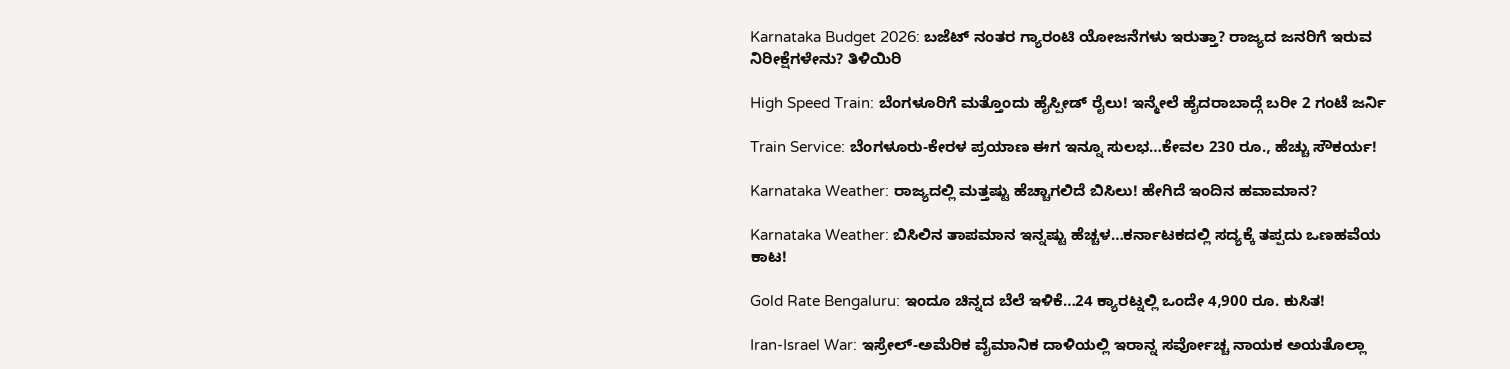Karnataka Budget 2026: ಬಜೆಟ್ ನಂತರ ಗ್ಯಾರಂಟಿ ಯೋಜನೆಗಳು ಇರುತ್ತಾ? ರಾಜ್ಯದ ಜನರಿಗೆ ಇರುವ ನಿರೀಕ್ಷೆಗಳೇನು? ತಿಳಿಯಿರಿ

High Speed Train: ಬೆಂಗಳೂರಿಗೆ ಮತ್ತೊಂದು ಹೈಸ್ಪೀಡ್ ರೈಲು! ಇನ್ಮೇಲೆ ಹೈದರಾಬಾದ್ಗೆ ಬರೀ 2 ಗಂಟೆ ಜರ್ನಿ

Train Service: ಬೆಂಗಳೂರು-ಕೇರಳ ಪ್ರಯಾಣ ಈಗ ಇನ್ನೂ ಸುಲಭ…ಕೇವಲ 230 ರೂ., ಹೆಚ್ಚು ಸೌಕರ್ಯ!

Karnataka Weather: ರಾಜ್ಯದಲ್ಲಿ ಮತ್ತಷ್ಟು ಹೆಚ್ಚಾಗಲಿದೆ ಬಿಸಿಲು! ಹೇಗಿದೆ ಇಂದಿನ ಹವಾಮಾನ?

Karnataka Weather: ಬಿಸಿಲಿನ ತಾಪಮಾನ ಇನ್ನಷ್ಟು ಹೆಚ್ಚಳ…ಕರ್ನಾಟಕದಲ್ಲಿ ಸದ್ಯಕ್ಕೆ ತಪ್ಪದು ಒಣಹವೆಯ ಕಾಟ!

Gold Rate Bengaluru: ಇಂದೂ ಚಿನ್ನದ ಬೆಲೆ ಇಳಿಕೆ…24 ಕ್ಯಾರಟ್ನಲ್ಲಿ ಒಂದೇ 4,900 ರೂ. ಕುಸಿತ!

Iran-Israel War: ಇಸ್ರೇಲ್-ಅಮೆರಿಕ ವೈಮಾನಿಕ ದಾಳಿಯಲ್ಲಿ ಇರಾನ್ನ ಸರ್ವೋಚ್ಚ ನಾಯಕ ಅಯತೊಲ್ಲಾ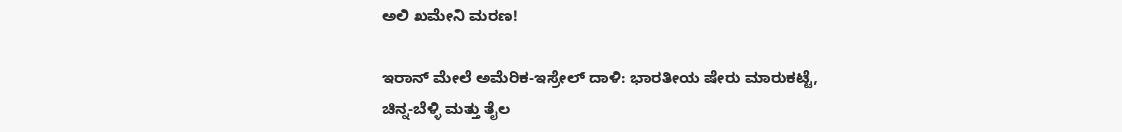ಅಲಿ ಖಮೇನಿ ಮರಣ!

ಇರಾನ್ ಮೇಲೆ ಅಮೆರಿಕ-ಇಸ್ರೇಲ್ ದಾಳಿ: ಭಾರತೀಯ ಷೇರು ಮಾರುಕಟ್ಟೆ, ಚಿನ್ನ-ಬೆಳ್ಳಿ ಮತ್ತು ತೈಲ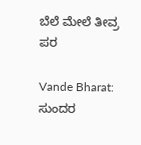ಬೆಲೆ ಮೇಲೆ ತೀವ್ರ ಪರ

Vande Bharat: ಸುಂದರ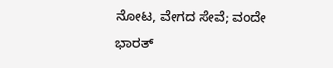ನೋಟ, ವೇಗದ ಸೇವೆ; ವಂದೇ ಭಾರತ್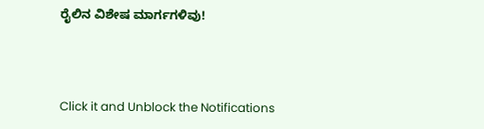ರೈಲಿನ ವಿಶೇಷ ಮಾರ್ಗಗಳಿವು!



Click it and Unblock the Notifications